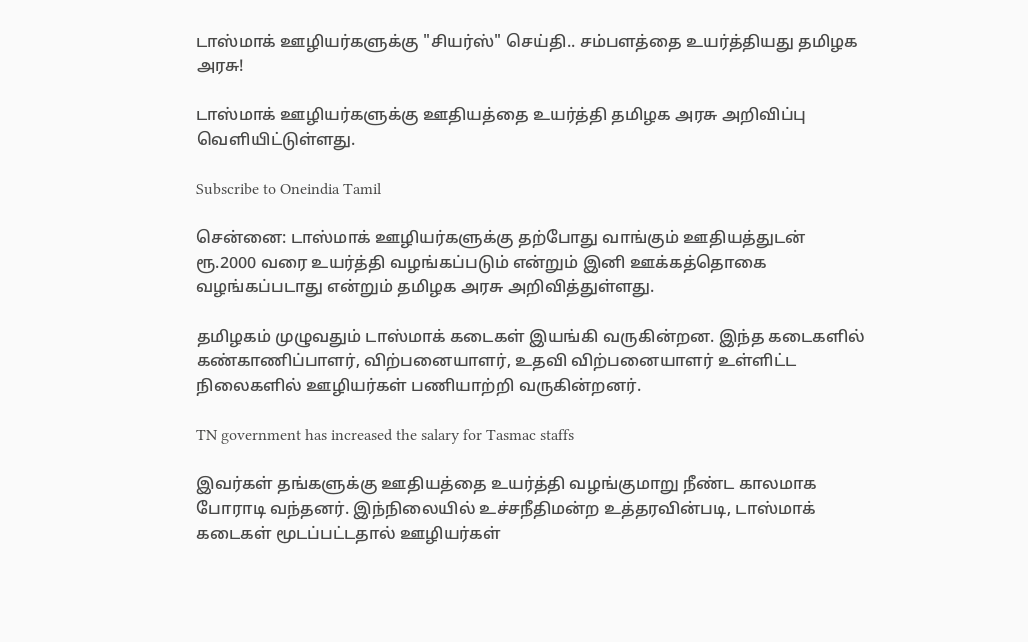டாஸ்மாக் ஊழியர்களுக்கு "சியர்ஸ்" செய்தி.. சம்பளத்தை உயர்த்தியது தமிழக அரசு!

டாஸ்மாக் ஊழியர்களுக்கு ஊதியத்தை உயர்த்தி தமிழக அரசு அறிவிப்பு வெளியிட்டுள்ளது.

Subscribe to Oneindia Tamil

சென்னை: டாஸ்மாக் ஊழியர்களுக்கு தற்போது வாங்கும் ஊதியத்துடன் ரூ.2000 வரை உயர்த்தி வழங்கப்படும் என்றும் இனி ஊக்கத்தொகை வழங்கப்படாது என்றும் தமிழக அரசு அறிவித்துள்ளது.

தமிழகம் முழுவதும் டாஸ்மாக் கடைகள் இயங்கி வருகின்றன. இந்த கடைகளில் கண்காணிப்பாளர், விற்பனையாளர், உதவி விற்பனையாளர் உள்ளிட்ட நிலைகளில் ஊழியர்கள் பணியாற்றி வருகின்றனர்.

TN government has increased the salary for Tasmac staffs

இவர்கள் தங்களுக்கு ஊதியத்தை உயர்த்தி வழங்குமாறு நீண்ட காலமாக போராடி வந்தனர். இந்நிலையில் உச்சநீதிமன்ற உத்தரவின்படி, டாஸ்மாக் கடைகள் மூடப்பட்டதால் ஊழியர்கள்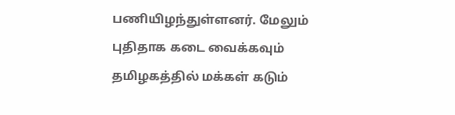பணியிழந்துள்ளனர். மேலும் புதிதாக கடை வைக்கவும் தமிழகத்தில் மக்கள் கடும்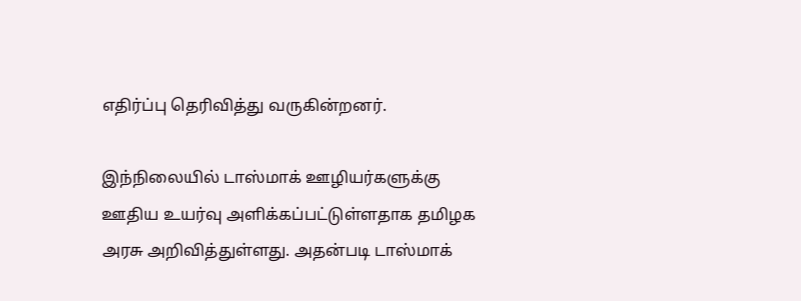எதிர்ப்பு தெரிவித்து வருகின்றனர்.

இந்நிலையில் டாஸ்மாக் ஊழியர்களுக்கு ஊதிய உயர்வு அளிக்கப்பட்டுள்ளதாக தமிழக அரசு அறிவித்துள்ளது. அதன்படி டாஸ்மாக்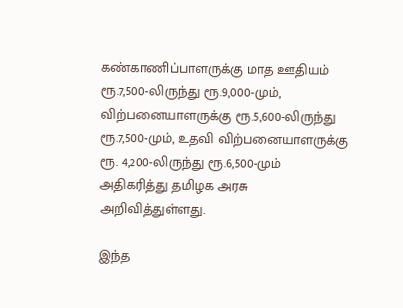கண்காணிப்பாளருக்கு மாத ஊதியம் ரூ.7,500-லிருந்து ரூ.9,000-மும், விற்பனையாளருக்கு ரூ.5,600-லிருந்து ரூ.7,500-மும், உதவி விற்பனையாளருக்கு ரூ. 4,200-லிருந்து ரூ.6,500-மும் அதிகரித்து தமிழக அரசு அறிவித்துள்ளது.

இந்த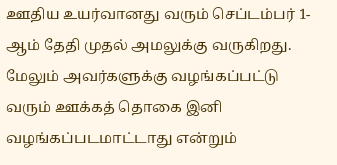ஊதிய உயர்வானது வரும் செப்டம்பர் 1-ஆம் தேதி முதல் அமலுக்கு வருகிறது. மேலும் அவர்களுக்கு வழங்கப்பட்டு வரும் ஊக்கத் தொகை இனி வழங்கப்படமாட்டாது என்றும்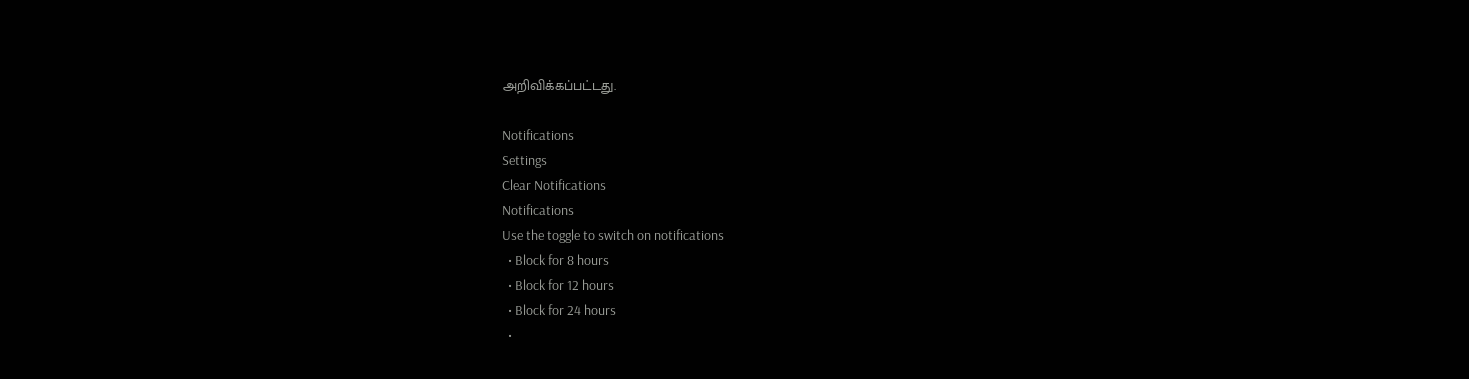அறிவிக்கப்பட்டது.

Notifications
Settings
Clear Notifications
Notifications
Use the toggle to switch on notifications
  • Block for 8 hours
  • Block for 12 hours
  • Block for 24 hours
  •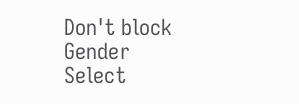Don't block
Gender
Select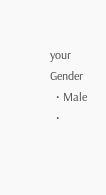your Gender
  • Male
  •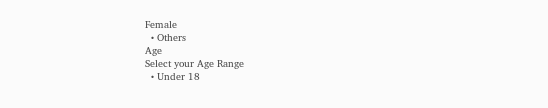Female
  • Others
Age
Select your Age Range
  • Under 18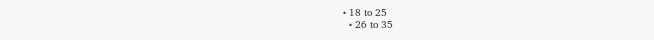• 18 to 25
  • 26 to 35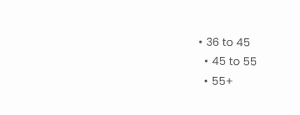• 36 to 45
  • 45 to 55
  • 55+